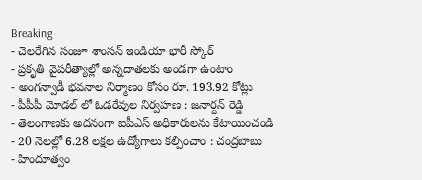Breaking
- చెలరేగిన సంజూ శాంసన్ ఇండియా భారీ స్కోర్
- ప్రకృతి వైపరీత్యాల్లో అన్నదాతలకు అండగా ఉంటాం
- అంగన్వాడీ భవనాల నిర్మాణం కోసం రూ. 193.92 కోట్లు
- పీపీపీ మోడల్ లో ఓడరేవుల నిర్వహణ : జనార్దన్ రెడ్డి
- తెలంగాణకు అదనంగా ఐపీఎస్ అధికారులను కేటాయించండి
- 20 నెలల్లో 6.28 లక్షల ఉద్యోగాలు కల్పించాం : చంద్రబాబు
- హిందూత్వం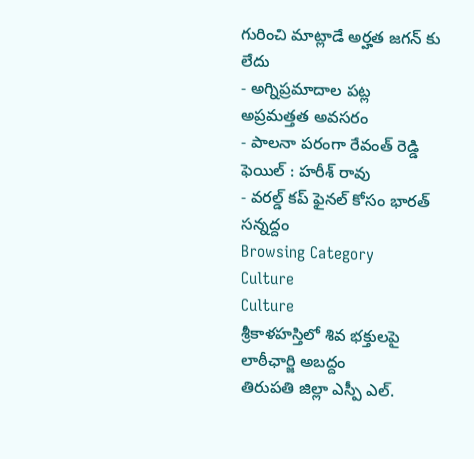గురించి మాట్లాడే అర్హత జగన్ కు లేదు
- అగ్నిప్రమాదాల పట్ల అప్రమత్తత అవసరం
- పాలనా పరంగా రేవంత్ రెడ్డి ఫెయిల్ : హరీశ్ రావు
- వరల్డ్ కప్ ఫైనల్ కోసం భారత్ సన్నద్దం
Browsing Category
Culture
Culture
శ్రీకాళహస్తిలో శివ భక్తులపై లాఠీఛార్జి అబద్దం
తిరుపతి జిల్లా ఎస్పీ ఎల్.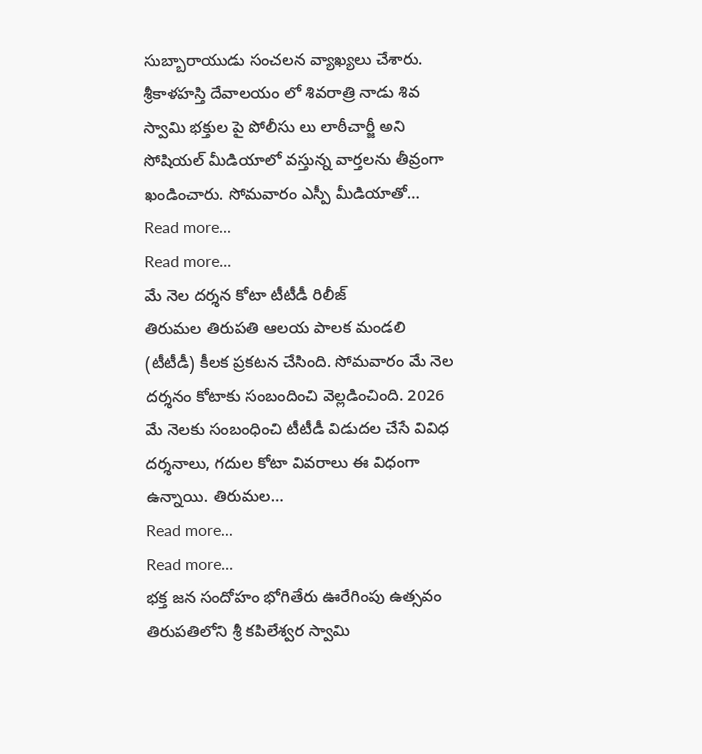సుబ్బారాయుడు సంచలన వ్యాఖ్యలు చేశారు. శ్రీకాళహస్తి దేవాలయం లో శివరాత్రి నాడు శివ స్వామి భక్తుల పై పోలీసు లు లాఠీచార్జీ అని సోషియల్ మీడియాలో వస్తున్న వార్తలను తీవ్రంగా ఖండించారు. సోమవారం ఎస్పీ మీడియాతో…
Read more...
Read more...
మే నెల దర్శన కోటా టీటీడీ రిలీజ్
తిరుమల తిరుపతి ఆలయ పాలక మండలి (టీటీడీ) కీలక ప్రకటన చేసింది. సోమవారం మే నెల దర్శనం కోటాకు సంబందించి వెల్లడించింది. 2026 మే నెలకు సంబంధించి టీటీడీ విడుదల చేసే వివిధ దర్శనాలు, గదుల కోటా వివరాలు ఈ విధంగా ఉన్నాయి. తిరుమల…
Read more...
Read more...
భక్త జన సందోహం భోగితేరు ఊరేగింపు ఉత్సవం
తిరుపతిలోని శ్రీ కపిలేశ్వర స్వామి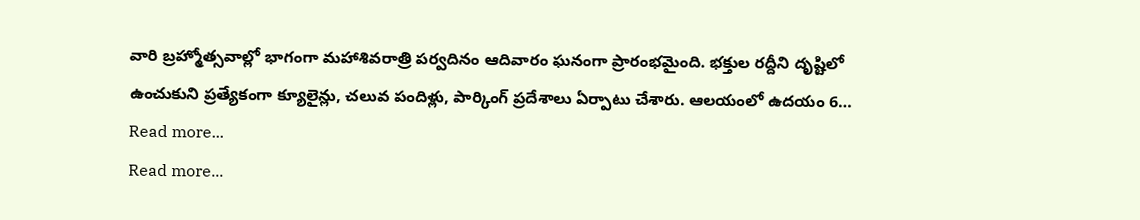వారి బ్రహ్మోత్సవాల్లో భాగంగా మహాశివరాత్రి పర్వదినం ఆదివారం ఘనంగా ప్రారంభమైంది. భక్తుల రద్దీని దృష్టిలో ఉంచుకుని ప్రత్యేకంగా క్యూలైన్లు, చలువ పందిళ్లు, పార్కింగ్ ప్రదేశాలు ఏర్పాటు చేశారు. ఆలయంలో ఉదయం 6…
Read more...
Read more...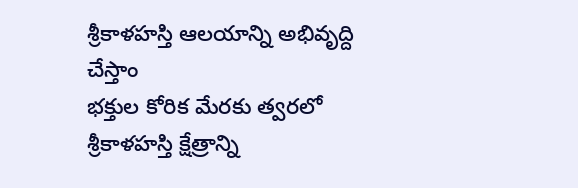శ్రీకాళహస్తి ఆలయాన్ని అభివృద్ది చేస్తాం
భక్తుల కోరిక మేరకు త్వరలో శ్రీకాళహస్తి క్షేత్రాన్ని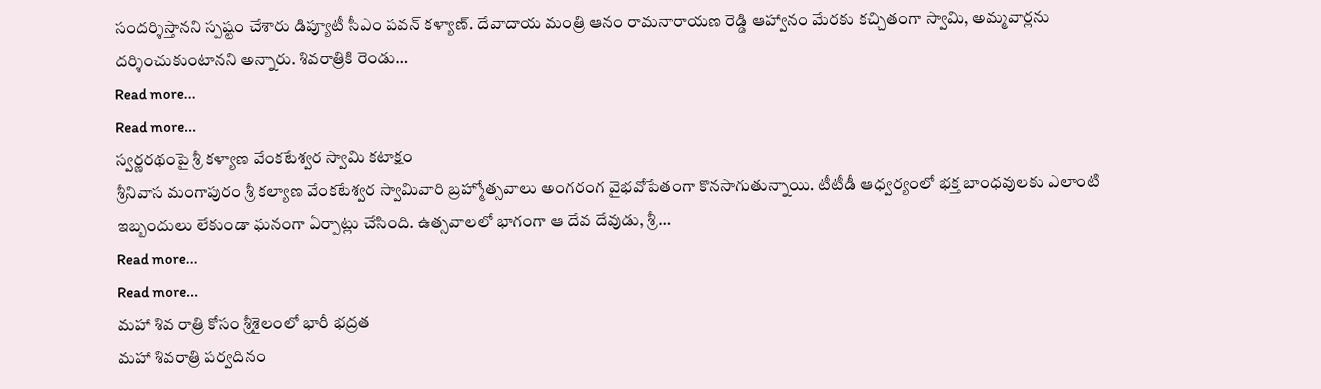సందర్శిస్తానని స్పష్టం చేశారు డిప్యూటీ సీఎం పవన్ కళ్యాణ్. దేవాదాయ మంత్రి ఆనం రామనారాయణ రెడ్డి ఆహ్వానం మేరకు కచ్చితంగా స్వామి, అమ్మవార్లను దర్శించుకుంటానని అన్నారు. శివరాత్రికి రెండు…
Read more...
Read more...
స్వర్ణరథంపై శ్రీ కళ్యాణ వేంకటేశ్వర స్వామి కటాక్షం
శ్రీనివాస మంగాపురం శ్రీ కల్యాణ వేంకటేశ్వర స్వామివారి బ్రహ్మోత్సవాలు అంగరంగ వైభవోపేతంగా కొనసాగుతున్నాయి. టీటీడీ ఆధ్వర్యంలో భక్త బాంధవులకు ఎలాంటి ఇబ్బందులు లేకుండా ఘనంగా ఏర్పాట్లు చేసింది. ఉత్సవాలలో భాగంగా ఆ దేవ దేవుడు, శ్రీ…
Read more...
Read more...
మహా శివ రాత్రి కోసం శ్రీశైలంలో భారీ భద్రత
మహా శివరాత్రి పర్వదినం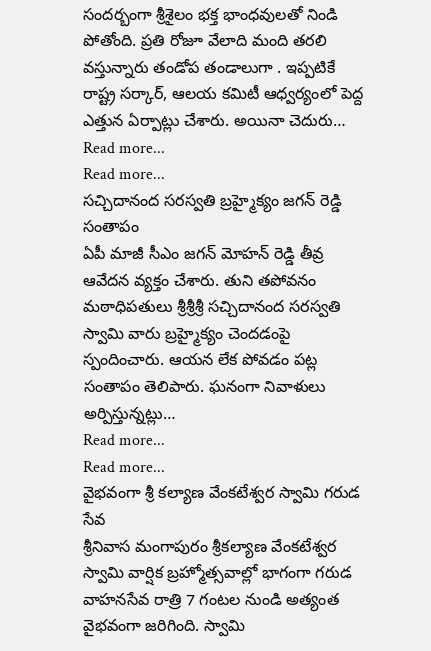సందర్బంగా శ్రీశైలం భక్త భాంధవులతో నిండి పోతోంది. ప్రతి రోజూ వేలాది మంది తరలి వస్తున్నారు తండోప తండాలుగా . ఇప్పటికే రాష్ట్ర సర్కార్, ఆలయ కమిటీ ఆధ్వర్యంలో పెద్ద ఎత్తున ఏర్పాట్లు చేశారు. అయినా చెదురు…
Read more...
Read more...
సచ్చిదానంద సరస్వతి బ్రహ్మైక్యం జగన్ రెడ్డి సంతాపం
ఏపీ మాజీ సీఎం జగన్ మోహన్ రెడ్డి తీవ్ర ఆవేదన వ్యక్తం చేశారు. తుని తపోవనం మఠాధిపతులు శ్రీశ్రీశ్రీ సచ్చిదానంద సరస్వతి స్వామి వారు బ్రహ్మైక్యం చెందడంపై స్పందించారు. ఆయన లేక పోవడం పట్ల సంతాపం తెలిపారు. ఘనంగా నివాళులు అర్పిస్తున్నట్లు…
Read more...
Read more...
వైభవంగా శ్రీ కల్యాణ వేంకటేశ్వర స్వామి గరుడ సేవ
శ్రీనివాస మంగాపురం శ్రీకల్యాణ వేంకటేశ్వర స్వామి వార్షిక బ్రహ్మోత్సవాల్లో భాగంగా గరుడ వాహనసేవ రాత్రి 7 గంటల నుండి అత్యంత వైభవంగా జరిగింది. స్వామి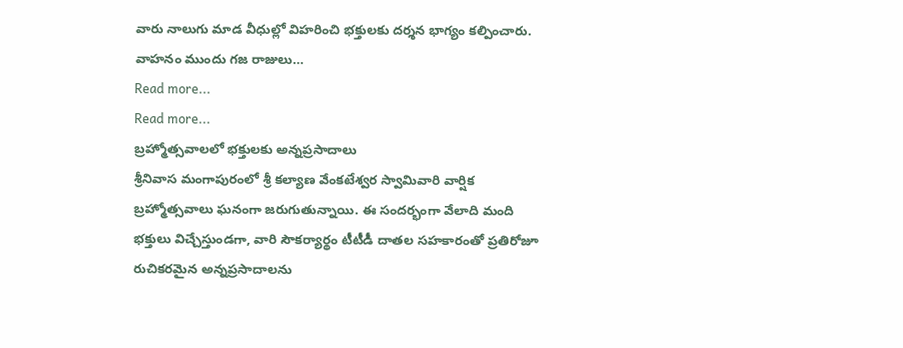వారు నాలుగు మాడ వీధుల్లో విహరించి భక్తులకు దర్శన భాగ్యం కల్పించారు. వాహనం ముందు గజ రాజులు…
Read more...
Read more...
బ్రహ్మోత్సవాలలో భక్తులకు అన్నప్రసాదాలు
శ్రీనివాస మంగాపురంలో శ్రీ కల్యాణ వేంకటేశ్వర స్వామివారి వార్షిక బ్రహ్మోత్సవాలు ఘనంగా జరుగుతున్నాయి. ఈ సందర్భంగా వేలాది మంది భక్తులు విచ్చేస్తుండగా, వారి సౌకర్యార్థం టీటీడీ దాతల సహకారంతో ప్రతిరోజూ రుచికరమైన అన్నప్రసాదాలను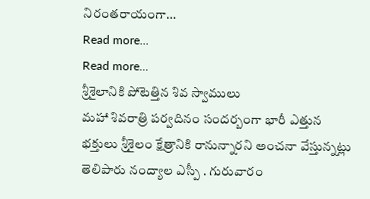నిరంతరాయంగా…
Read more...
Read more...
శ్రీశైలానికి పోటెత్తిన శివ స్వాములు
మహా శివరాత్రి పర్వదినం సందర్బంగా భారీ ఎత్తున భక్తులు శ్రీశైలం క్షేత్రానికి రానున్నారని అంచనా వేస్తున్నట్లు తెలిపారు నంద్యాల ఎస్పీ . గురువారం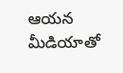ఆయన మీడియాతో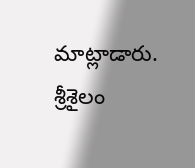మాట్లాడారు. శ్రీశైలం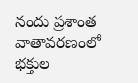నందు ప్రశాంత వాతావరణంలో భక్తుల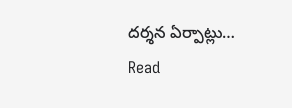దర్శన ఏర్పాట్లు…
Read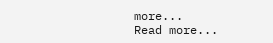more...
Read more...